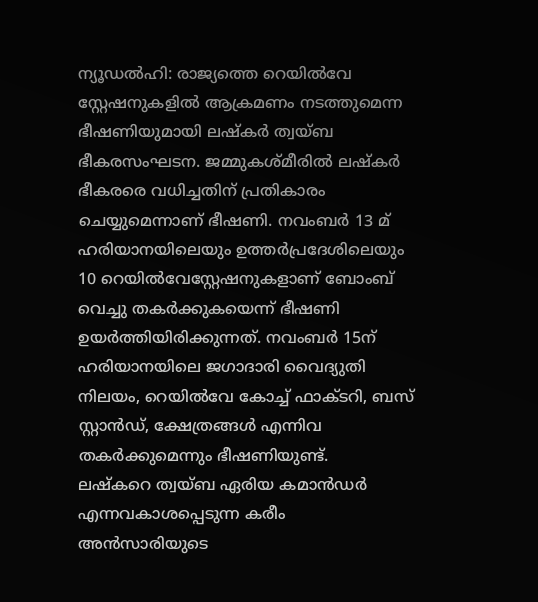ന്യൂഡൽഹി: രാജ്യത്തെ റെയിൽവേ സ്റ്റേഷനുകളിൽ ആക്രമണം നടത്തുമെന്ന ഭീഷണിയുമായി ലഷ്കർ ത്വയ്ബ ഭീകരസംഘടന. ജമ്മുകശ്മീരിൽ ലഷ്കർ ഭീകരരെ വധിച്ചതിന് പ്രതികാരം ചെയ്യുമെന്നാണ് ഭീഷണി. നവംബർ 13 മ് ഹരിയാനയിലെയും ഉത്തർപ്രദേശിലെയും 10 റെയിൽവേസ്റ്റേഷനുകളാണ് ബോംബ് വെച്ചു തകർക്കുകയെന്ന് ഭീഷണി ഉയർത്തിയിരിക്കുന്നത്. നവംബർ 15ന് ഹരിയാനയിലെ ജഗാദാരി വൈദ്യുതി നിലയം, റെയിൽവേ കോച്ച് ഫാക്ടറി, ബസ് സ്റ്റാൻഡ്, ക്ഷേത്രങ്ങൾ എന്നിവ തകർക്കുമെന്നും ഭീഷണിയുണ്ട്.
ലഷ്കറെ ത്വയ്ബ ഏരിയ കമാൻഡർ എന്നവകാശപ്പെടുന്ന കരീം അൻസാരിയുടെ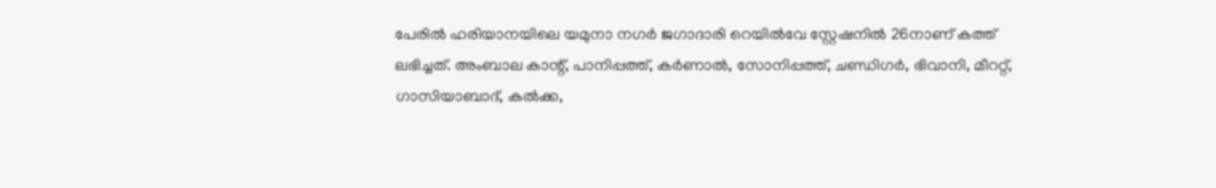പേരിൽ ഹരിയാനയിലെ യമുനാ നഗർ ജഗാദാരി റെയിൽവേ സ്റ്റേഷനിൽ 26നാണ് കത്ത് ലഭിച്ചത്. അംബാല കാന്റ്, പാനിപ്പത്ത്, കർണാൽ, സോനിപ്പത്ത്, ചണ്ഡിഗർ, ഭിവാനി, മീററ്റ്, ഗാസിയാബാദ്, കൽക്ക,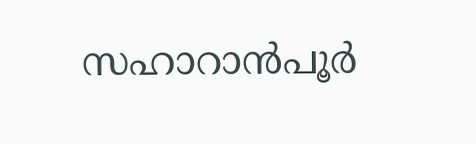സഹാറാൻപൂർ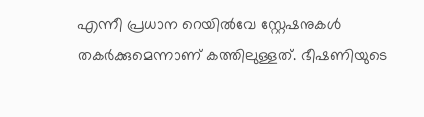എന്നീ പ്രധാന റെയിൽവേ സ്റ്റേഷനുകൾ തകർക്കുമെന്നാണ് കത്തിലുള്ളത്. ഭീഷണിയുടെ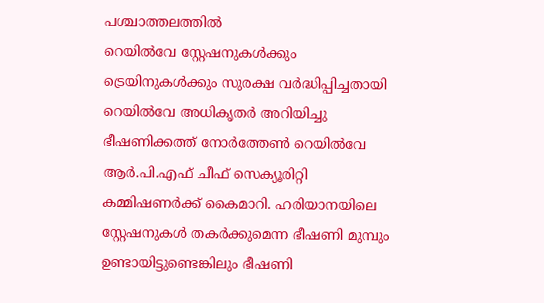പശ്ചാത്തലത്തിൽ
റെയിൽവേ സ്റ്റേഷനുകൾക്കും ട്രെയിനുകൾക്കും സുരക്ഷ വർദ്ധിപ്പിച്ചതായി റെയിൽവേ അധികൃതർ അറിയിച്ചു
ഭീഷണിക്കത്ത് നോർത്തേൺ റെയിൽവേ ആർ.പി.എഫ് ചീഫ് സെക്യൂരിറ്റി കമ്മിഷണർക്ക് കൈമാറി. ഹരിയാനയിലെ സ്റ്റേഷനുകൾ തകർക്കുമെന്ന ഭീഷണി മുമ്പും ഉണ്ടായിട്ടുണ്ടെങ്കിലും ഭീഷണി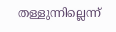തള്ളുന്നില്ലെന്ന്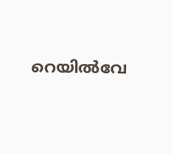റെയിൽവേ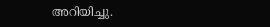അറിയിച്ചു.